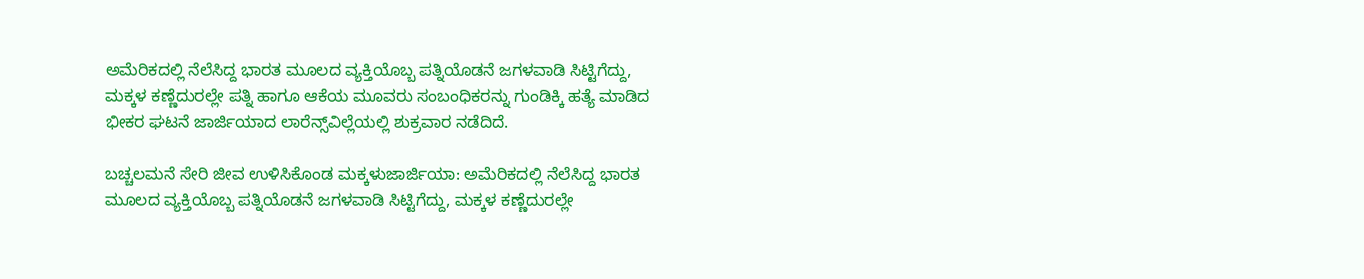ಅಮೆರಿಕದಲ್ಲಿ ನೆಲೆಸಿದ್ದ ಭಾರತ ಮೂಲದ ವ್ಯಕ್ತಿಯೊಬ್ಬ ಪತ್ನಿಯೊಡನೆ ಜಗಳವಾಡಿ ಸಿಟ್ಟಿಗೆದ್ದು, ಮಕ್ಕಳ ಕಣ್ಣೆದುರಲ್ಲೇ ಪತ್ನಿ ಹಾಗೂ ಆಕೆಯ ಮೂವರು ಸಂಬಂಧಿಕರನ್ನು ಗುಂಡಿಕ್ಕಿ ಹತ್ಯೆ ಮಾಡಿದ ಭೀಕರ ಘಟನೆ ಜಾರ್ಜಿಯಾದ ಲಾರೆನ್ಸ್‌ವಿಲ್ಲೆಯಲ್ಲಿ ಶುಕ್ರವಾರ ನಡೆದಿದೆ.

ಬಚ್ಚಲಮನೆ ಸೇರಿ ಜೀವ ಉಳಿಸಿಕೊಂಡ ಮಕ್ಕಳುಜಾರ್ಜಿಯಾ: ಅಮೆರಿಕದಲ್ಲಿ ನೆಲೆಸಿದ್ದ ಭಾರತ ಮೂಲದ ವ್ಯಕ್ತಿಯೊಬ್ಬ ಪತ್ನಿಯೊಡನೆ ಜಗಳವಾಡಿ ಸಿಟ್ಟಿಗೆದ್ದು, ಮಕ್ಕಳ ಕಣ್ಣೆದುರಲ್ಲೇ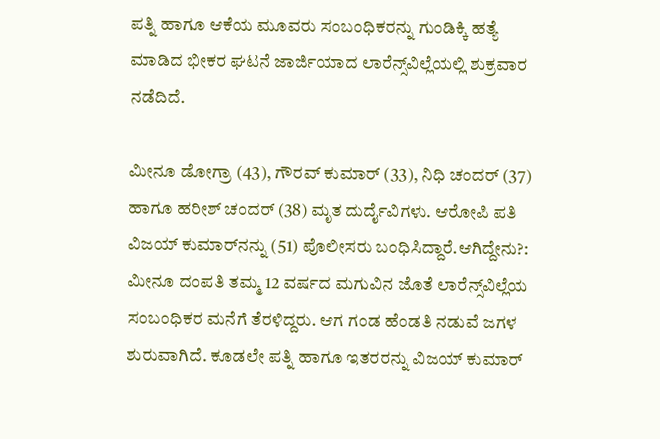ಪತ್ನಿ ಹಾಗೂ ಆಕೆಯ ಮೂವರು ಸಂಬಂಧಿಕರನ್ನು ಗುಂಡಿಕ್ಕಿ ಹತ್ಯೆ ಮಾಡಿದ ಭೀಕರ ಘಟನೆ ಜಾರ್ಜಿಯಾದ ಲಾರೆನ್ಸ್‌ವಿಲ್ಲೆಯಲ್ಲಿ ಶುಕ್ರವಾರ ನಡೆದಿದೆ.

ಮೀನೂ ಡೋಗ್ರಾ (43), ಗೌರವ್‌ ಕುಮಾರ್ (33), ನಿಧಿ ಚಂದರ್ (37) ಹಾಗೂ ಹರೀಶ್‌ ಚಂದರ್‌ (38) ಮೃತ ದುರ್ದೈವಿಗಳು. ಆರೋಪಿ ಪತಿ ವಿಜಯ್‌ ಕುಮಾರ್‌ನನ್ನು (51) ಪೊಲೀಸರು ಬಂಧಿಸಿದ್ದಾರೆ.ಆಗಿದ್ದೇನು?: ಮೀನೂ ದಂಪತಿ ತಮ್ಮ 12 ವರ್ಷದ ಮಗುವಿನ ಜೊತೆ ಲಾರೆನ್ಸ್‌ವಿಲ್ಲೆಯ ಸಂಬಂಧಿಕರ ಮನೆಗೆ ತೆರಳಿದ್ದರು. ಆಗ ಗಂಡ ಹೆಂಡತಿ ನಡುವೆ ಜಗಳ ಶುರುವಾಗಿದೆ. ಕೂಡಲೇ ಪತ್ನಿ ಹಾಗೂ ಇತರರನ್ನು ವಿಜಯ್‌ ಕುಮಾರ್‌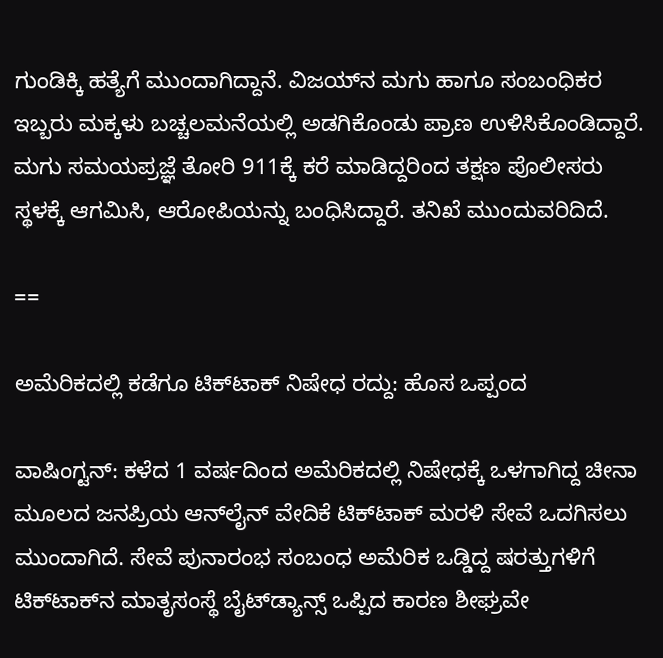ಗುಂಡಿಕ್ಕಿ ಹತ್ಯೆಗೆ ಮುಂದಾಗಿದ್ದಾನೆ. ವಿಜಯ್‌ನ ಮಗು ಹಾಗೂ ಸಂಬಂಧಿಕರ ಇಬ್ಬರು ಮಕ್ಕಳು ಬಚ್ಚಲಮನೆಯಲ್ಲಿ ಅಡಗಿಕೊಂಡು ಪ್ರಾಣ ಉಳಿಸಿಕೊಂಡಿದ್ದಾರೆ. ಮಗು ಸಮಯಪ್ರಜ್ಞೆ ತೋರಿ 911ಕ್ಕೆ ಕರೆ ಮಾಡಿದ್ದರಿಂದ ತಕ್ಷಣ ಪೊಲೀಸರು ಸ್ಥಳಕ್ಕೆ ಆಗಮಿಸಿ, ಆರೋಪಿಯನ್ನು ಬಂಧಿಸಿದ್ದಾರೆ. ತನಿಖೆ ಮುಂದುವರಿದಿದೆ.

==

ಅಮೆರಿಕದಲ್ಲಿ ಕಡೆಗೂ ಟಿಕ್‌ಟಾಕ್‌ ನಿಷೇಧ ರದ್ದು: ಹೊಸ ಒಪ್ಪಂದ

ವಾಷಿಂಗ್ಟನ್‌: ಕಳೆದ 1 ವರ್ಷದಿಂದ ಅಮೆರಿಕದಲ್ಲಿ ನಿಷೇಧಕ್ಕೆ ಒಳಗಾಗಿದ್ದ ಚೀನಾ ಮೂಲದ ಜನಪ್ರಿಯ ಆನ್‌ಲೈನ್‌ ವೇದಿಕೆ ಟಿಕ್‌ಟಾಕ್‌ ಮರಳಿ ಸೇವೆ ಒದಗಿಸಲು ಮುಂದಾಗಿದೆ. ಸೇವೆ ಪುನಾರಂಭ ಸಂಬಂಧ ಅಮೆರಿಕ ಒಡ್ಡಿದ್ದ ಷರತ್ತುಗಳಿಗೆ ಟಿಕ್‌ಟಾಕ್‌ನ ಮಾತೃಸಂಸ್ಥೆ ಬೈಟ್‌ಡ್ಯಾನ್ಸ್‌ ಒಪ್ಪಿದ ಕಾರಣ ಶೀಘ್ರವೇ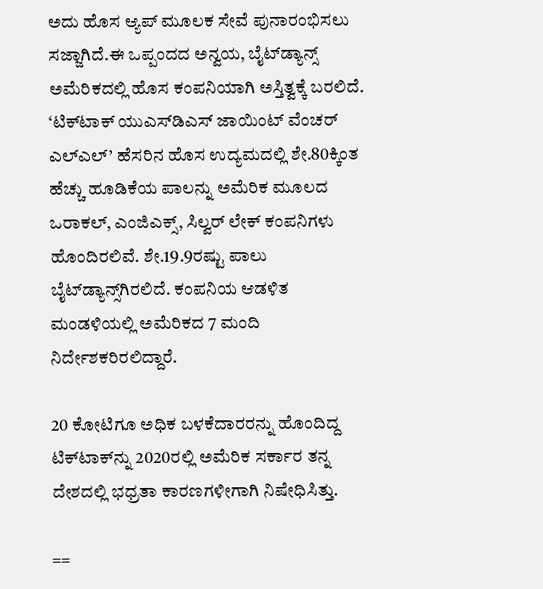ಅದು ಹೊಸ ಆ್ಯಪ್‌ ಮೂಲಕ ಸೇವೆ ಪುನಾರಂಭಿಸಲು ಸಜ್ಜಾಗಿದೆ.ಈ ಒಪ್ಪಂದದ ಅನ್ವಯ, ಬೈಟ್‌ಡ್ಯಾನ್ಸ್‌ ಅಮೆರಿಕದಲ್ಲಿ ಹೊಸ ಕಂಪನಿಯಾಗಿ ಅಸ್ತಿತ್ವಕ್ಕೆ ಬರಲಿದೆ. ‘ಟಿಕ್‌ಟಾಕ್ ಯುಎಸ್‌ಡಿಎಸ್ ಜಾಯಿಂಟ್ ವೆಂಚರ್ ಎಲ್‌ಎಲ್‌’ ಹೆಸರಿನ ಹೊಸ ಉದ್ಯಮದಲ್ಲಿ ಶೇ.80ಕ್ಕಿಂತ ಹೆಚ್ಚು ಹೂಡಿಕೆಯ ಪಾಲನ್ನು ಅಮೆರಿಕ ಮೂಲದ ಒರಾಕಲ್‌, ಎಂಜಿಎಕ್ಸ್‌, ಸಿಲ್ವರ್ ಲೇಕ್‌ ಕಂಪನಿಗಳು ಹೊಂದಿರಲಿವೆ. ಶೇ.19.9ರಷ್ಟು ಪಾಲು ಬೈಟ್‌ಡ್ಯಾನ್ಸ್‌ಗಿರಲಿದೆ. ಕಂಪನಿಯ ಆಡಳಿತ ಮಂಡಳಿಯಲ್ಲಿ ಅಮೆರಿಕದ 7 ಮಂದಿ ನಿರ್ದೇಶಕರಿರಲಿದ್ದಾರೆ.

20 ಕೋಟಿಗೂ ಅಧಿಕ ಬಳಕೆದಾರರನ್ನು ಹೊಂದಿದ್ದ ಟಿಕ್‌ಟಾಕ್‌ನ್ನು 2020ರಲ್ಲಿ ಅಮೆರಿಕ ಸರ್ಕಾರ ತನ್ನ ದೇಶದಲ್ಲಿ ಭಧ್ರತಾ ಕಾರಣಗಳೀಗಾಗಿ ನಿಷೇಧಿಸಿತ್ತು.

==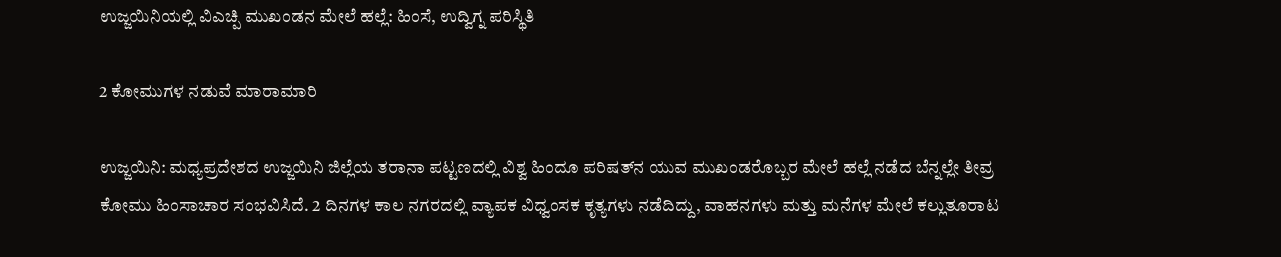ಉಜ್ಜಯಿನಿಯಲ್ಲಿ ವಿಎಚ್ಪಿ ಮುಖಂಡನ ಮೇಲೆ ಹಲ್ಲೆ: ಹಿಂಸೆ, ಉದ್ವಿಗ್ನ ಪರಿಸ್ಥಿತಿ

2 ಕೋಮುಗಳ ನಡುವೆ ಮಾರಾಮಾರಿ

ಉಜ್ಜಯಿನಿ: ಮಧ್ಯಪ್ರದೇಶದ ಉಜ್ಜಯಿನಿ ಜಿಲ್ಲೆಯ ತರಾನಾ ಪಟ್ಟಣದಲ್ಲಿ ವಿಶ್ವ ಹಿಂದೂ ಪರಿಷತ್‌ನ ಯುವ ಮುಖಂಡರೊಬ್ಬರ ಮೇಲೆ ಹಲ್ಲೆ ನಡೆದ ಬೆನ್ನಲ್ಲೇ ತೀವ್ರ ಕೋಮು ಹಿಂಸಾಚಾರ ಸಂಭವಿಸಿದೆ. 2 ದಿನಗಳ ಕಾಲ ನಗರದಲ್ಲಿ ವ್ಯಾಪಕ ವಿಧ್ವಂಸಕ ಕೃತ್ಯಗಳು ನಡೆದಿದ್ದು, ವಾಹನಗಳು ಮತ್ತು ಮನೆಗಳ ಮೇಲೆ ಕಲ್ಲುತೂರಾಟ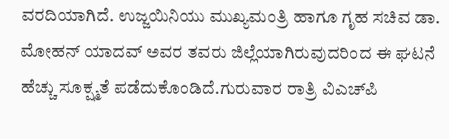ವರದಿಯಾಗಿದೆ. ಉಜ್ಜಯಿನಿಯು ಮುಖ್ಯಮಂತ್ರಿ ಹಾಗೂ ಗೃಹ ಸಚಿವ ಡಾ. ಮೋಹನ್ ಯಾದವ್ ಅವರ ತವರು ಜಿಲ್ಲೆಯಾಗಿರುವುದರಿಂದ ಈ ಘಟನೆ ಹೆಚ್ಚು ಸೂಕ್ಷ್ಮತೆ ಪಡೆದುಕೊಂಡಿದೆ.ಗುರುವಾರ ರಾತ್ರಿ ವಿಎಚ್‌ಪಿ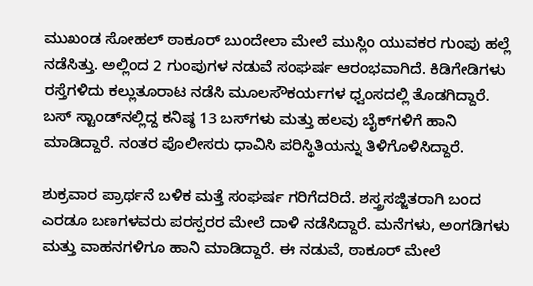ಮುಖಂಡ ಸೋಹಲ್‌ ಠಾಕೂರ್ ಬುಂದೇಲಾ ಮೇಲೆ ಮುಸ್ಲಿಂ ಯುವಕರ ಗುಂಪು ಹಲ್ಲೆ ನಡೆಸಿತ್ತು. ಅಲ್ಲಿಂದ 2 ಗುಂಪುಗಳ ನಡುವೆ ಸಂಘರ್ಷ ಆರಂಭವಾಗಿದೆ. ಕಿಡಿಗೇಡಿಗಳು ರಸ್ತೆಗಳಿದು ಕಲ್ಲುತೂರಾಟ ನಡೆಸಿ ಮೂಲಸೌಕರ್ಯಗಳ ಧ್ವಂಸದಲ್ಲಿ ತೊಡಗಿದ್ದಾರೆ. ಬಸ್‌ ಸ್ಟಾಂಡ್‌ನಲ್ಲಿದ್ದ ಕನಿಷ್ಠ 13 ಬಸ್‌ಗಳು ಮತ್ತು ಹಲವು ಬೈಕ್‌ಗಳಿಗೆ ಹಾನಿ ಮಾಡಿದ್ದಾರೆ. ನಂತರ ಪೊಲೀಸರು ಧಾವಿಸಿ ಪರಿಸ್ಥಿತಿಯನ್ನು ತಿಳಿಗೊಳಿಸಿದ್ದಾರೆ.

ಶುಕ್ರವಾರ ಪ್ರಾರ್ಥನೆ ಬಳಿಕ ಮತ್ತೆ ಸಂಘರ್ಷ ಗರಿಗೆದರಿದೆ. ಶಸ್ತ್ರಸಜ್ಜಿತರಾಗಿ ಬಂದ ಎರಡೂ ಬಣಗಳವರು ಪರಸ್ಪರರ ಮೇಲೆ ದಾಳಿ ನಡೆಸಿದ್ದಾರೆ. ಮನೆಗಳು, ಅಂಗಡಿಗಳು ಮತ್ತು ವಾಹನಗಳಿಗೂ ಹಾನಿ ಮಾಡಿದ್ದಾರೆ. ಈ ನಡುವೆ, ಠಾಕೂರ್‌ ಮೇಲೆ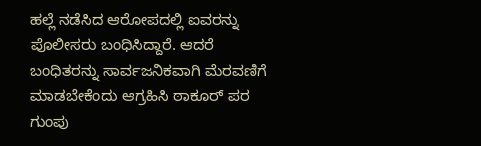ಹಲ್ಲೆ ನಡೆಸಿದ ಆರೋಪದಲ್ಲಿ ಐವರನ್ನು ಪೊಲೀಸರು ಬಂಧಿಸಿದ್ದಾರೆ. ಆದರೆ ಬಂಧಿತರನ್ನು ಸಾರ್ವಜನಿಕವಾಗಿ ಮೆರವಣಿಗೆ ಮಾಡಬೇಕೆಂದು ಆಗ್ರಹಿಸಿ ಠಾಕೂರ್‌ ಪರ ಗುಂಪು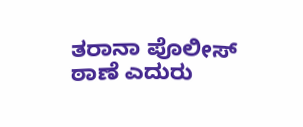ತರಾನಾ ಪೊಲೀಸ್‌ ಠಾಣೆ ಎದುರು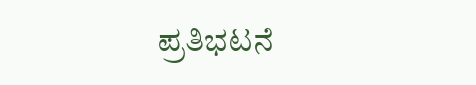ಪ್ರತಿಭಟನೆ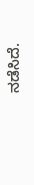ನಡೆಸಿದೆ.